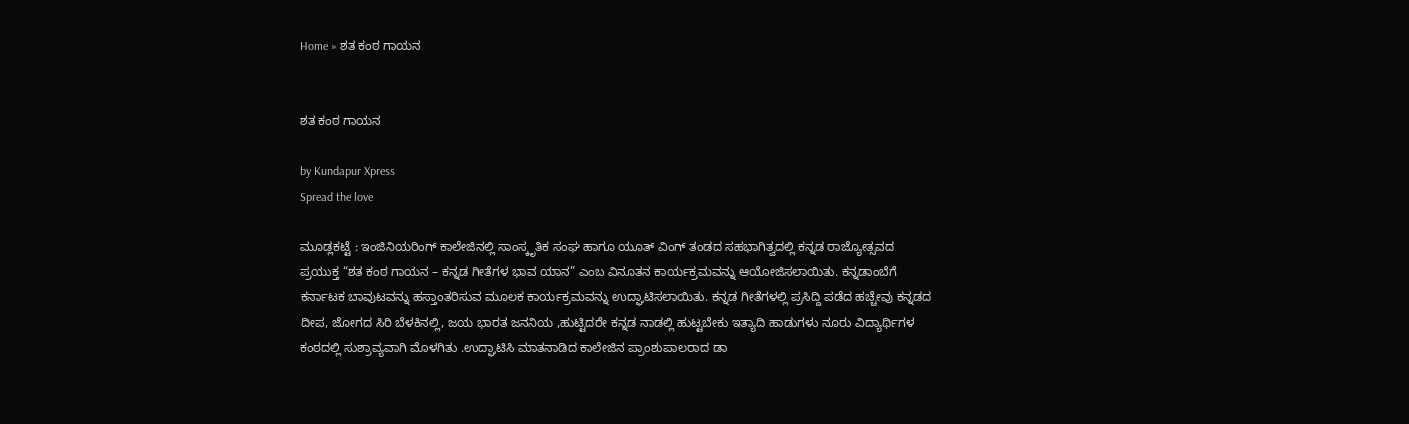Home » ಶತ ಕಂಠ ಗಾಯನ


ಶತ ಕಂಠ ಗಾಯನ

by Kundapur Xpress
Spread the love

ಮೂಡ್ಲಕಟ್ಟೆ : ಇಂಜಿನಿಯರಿಂಗ್ ಕಾಲೇಜಿನಲ್ಲಿ ಸಾಂಸ್ಕೃತಿಕ ಸಂಘ ಹಾಗೂ ಯೂತ್ ವಿಂಗ್ ತಂಡದ ಸಹಭಾಗಿತ್ವದಲ್ಲಿ ಕನ್ನಡ ರಾಜ್ಯೋತ್ಸವದ ಪ್ರಯುಕ್ತ “ಶತ ಕಂಠ ಗಾಯನ – ಕನ್ನಡ ಗೀತೆಗಳ ಭಾವ ಯಾನ” ಎಂಬ ವಿನೂತನ ಕಾರ್ಯಕ್ರಮವನ್ನು ಆಯೋಜಿಸಲಾಯಿತು. ಕನ್ನಡಾಂಬೆಗೆ ಕರ್ನಾಟಕ ಬಾವುಟವನ್ನು ಹಸ್ತಾಂತರಿಸುವ ಮೂಲಕ ಕಾರ್ಯಕ್ರಮವನ್ನು ಉದ್ಘಾಟಿಸಲಾಯಿತು. ಕನ್ನಡ ಗೀತೆಗಳಲ್ಲಿ ಪ್ರಸಿದ್ದಿ ಪಡೆದ ಹಚ್ಚೇವು ಕನ್ನಡದ ದೀಪ, ಜೋಗದ ಸಿರಿ ಬೆಳಕಿನಲ್ಲಿ, ಜಯ ಭಾರತ ಜನನಿಯ ,ಹುಟ್ಟಿದರೇ ಕನ್ನಡ ನಾಡಲ್ಲಿ ಹುಟ್ಟಬೇಕು ಇತ್ಯಾದಿ ಹಾಡುಗಳು ನೂರು ವಿದ್ಯಾರ್ಥಿಗಳ ಕಂಠದಲ್ಲಿ ಸುಶ್ರಾವ್ಯವಾಗಿ ಮೊಳಗಿತು .ಉದ್ಘಾಟಿಸಿ ಮಾತನಾಡಿದ ಕಾಲೇಜಿನ ಪ್ರಾಂಶುಪಾಲರಾದ ಡಾ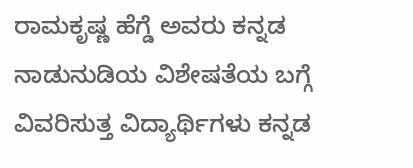ರಾಮಕೃಷ್ಣ ಹೆಗ್ಡೆ ಅವರು ಕನ್ನಡ ನಾಡುನುಡಿಯ ವಿಶೇಷತೆಯ ಬಗ್ಗೆ ವಿವರಿಸುತ್ತ ವಿದ್ಯಾರ್ಥಿಗಳು ಕನ್ನಡ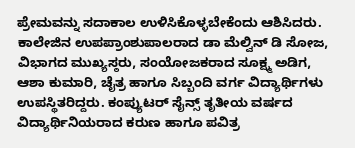ಪ್ರೇಮವನ್ನು ಸದಾಕಾಲ ಉಳಿಸಿಕೊಳ್ಳಬೇಕೆಂದು ಆಶಿಸಿದರು. ಕಾಲೇಜಿನ ಉಪಪ್ರಾಂಶುಪಾಲರಾದ ಡಾ ಮೆಲ್ವಿನ್ ಡಿ ಸೋಜ, ವಿಭಾಗದ ಮುಖ್ಯಸ್ಠರು, ಸಂಯೋಜಕರಾದ ಸೂಕ್ಷ್ಮ ಅಡಿಗ, ಆಶಾ ಕುಮಾರಿ, ಚೈತ್ರ ಹಾಗೂ ಸಿಬ್ಬಂದಿ ವರ್ಗ ವಿದ್ಯಾರ್ಥಿಗಳು ಉಪಸ್ಥಿತರಿದ್ದರು. ಕಂಪ್ಯುಟರ್ ಸೈನ್ಸ್ ತೃತೀಯ ವರ್ಷದ ವಿದ್ಯಾರ್ಥಿನಿಯರಾದ ಕರುಣ ಹಾಗೂ ಪವಿತ್ರ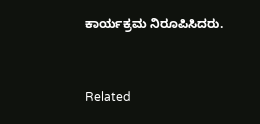ಕಾರ್ಯಕ್ರಮ ನಿರೂಪಿಸಿದರು.



Related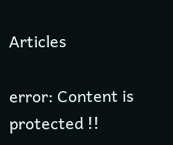Articles

error: Content is protected !!